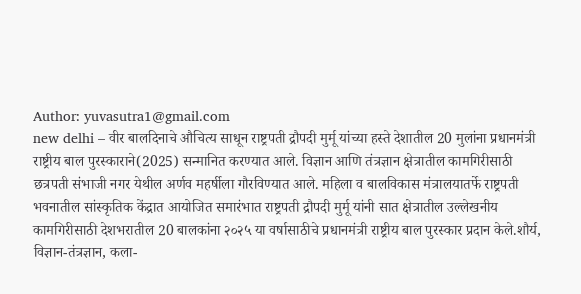Author: yuvasutra1@gmail.com
new delhi – वीर बालदिनाचे औचित्य साधून राष्ट्रपती द्रौपदी मुर्मू यांच्या हस्ते देशातील 20 मुलांना प्रधानमंत्री राष्ट्रीय बाल पुरस्काराने(2025) सन्मानित करण्यात आले. विज्ञान आणि तंत्रज्ञान क्षेत्रातील कामगिरीसाठी छत्रपती संभाजी नगर येथील अर्णव महर्षीला गौरविण्यात आले. महिला व बालविकास मंत्रालयातर्फे राष्ट्रपती भवनातील सांस्कृतिक केंद्रात आयोजित समारंभात राष्ट्रपती द्रौपदी मुर्मू यांनी सात क्षेत्रातील उल्लेखनीय कामगिरीसाठी देशभरातील 20 बालकांना २०२५ या वर्षासाठीचे प्रधानमंत्री राष्ट्रीय बाल पुरस्कार प्रदान केले.शौर्य, विज्ञान-तंत्रज्ञान, कला-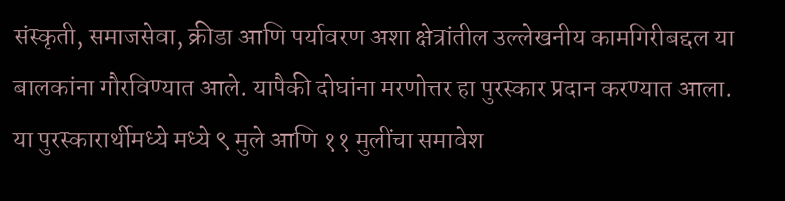संस्कृती, समाजसेवा, क्रीडा आणि पर्यावरण अशा क्षेत्रांतील उल्लेखनीय कामगिरीबद्दल या बालकांना गौरविण्यात आले. यापैकी दोघांना मरणोत्तर हा पुरस्कार प्रदान करण्यात आला. या पुरस्कारार्थीमध्ये मध्ये ९ मुले आणि ११ मुलींचा समावेश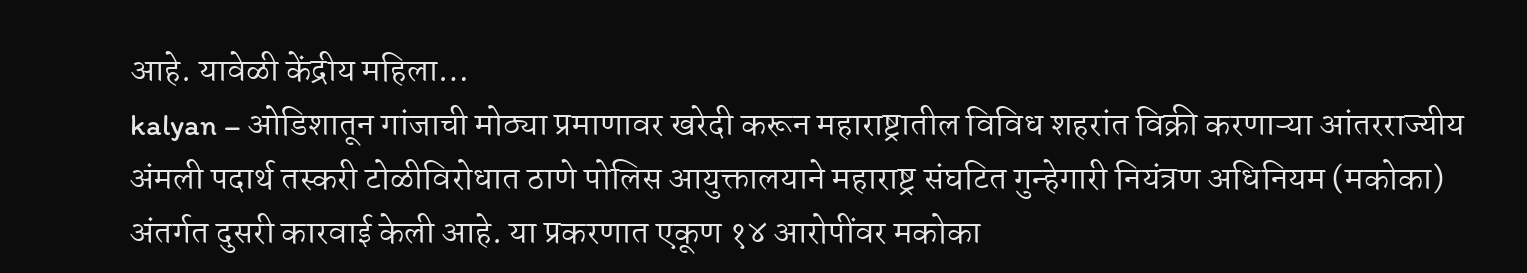आहे. यावेळी केंद्रीय महिला…
kalyan – ओडिशातून गांजाची मोठ्या प्रमाणावर खरेदी करून महाराष्ट्रातील विविध शहरांत विक्री करणाऱ्या आंतरराज्यीय अंमली पदार्थ तस्करी टोळीविरोधात ठाणे पोलिस आयुक्तालयाने महाराष्ट्र संघटित गुन्हेगारी नियंत्रण अधिनियम (मकोका) अंतर्गत दुसरी कारवाई केली आहे. या प्रकरणात एकूण १४ आरोपींवर मकोका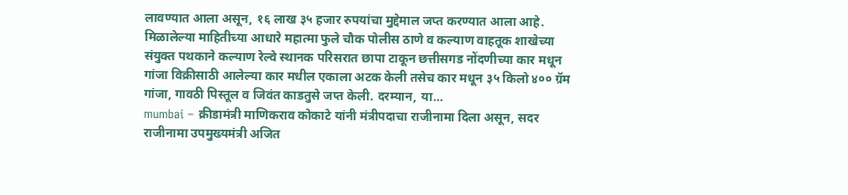लावण्यात आला असून, १६ लाख ३५ हजार रुपयांचा मुद्देमाल जप्त करण्यात आला आहे. मिळालेल्या माहितीच्या आधारे महात्मा फुले चौक पोलीस ठाणे व कल्याण वाहतूक शाखेच्या संयुक्त पथकाने कल्याण रेल्वे स्थानक परिसरात छापा टाकून छत्तीसगड नोंदणीच्या कार मधून गांजा विक्रीसाठी आलेल्या कार मधील एकाला अटक केली तसेच कार मधून ३५ किलो ४०० ग्रॅम गांजा, गावठी पिस्तूल व जिवंत काडतुसे जप्त केली. दरम्यान, या…
mumbai – क्रीडामंत्री माणिकराव कोकाटे यांनी मंत्रीपदाचा राजीनामा दिला असून, सदर राजीनामा उपमुख्यमंत्री अजित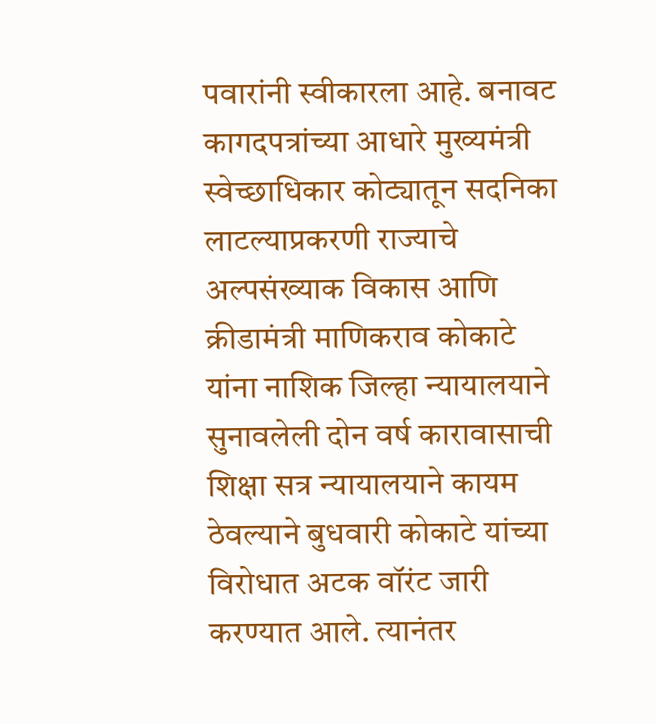पवारांनी स्वीकारला आहे. बनावट कागदपत्रांच्या आधारे मुख्यमंत्री स्वेच्छाधिकार कोट्यातून सदनिका लाटल्याप्रकरणी राज्याचे अल्पसंख्याक विकास आणि क्रीडामंत्री माणिकराव कोकाटे यांना नाशिक जिल्हा न्यायालयाने सुनावलेली दोन वर्ष कारावासाची शिक्षा सत्र न्यायालयाने कायम ठेवल्याने बुधवारी कोकाटे यांच्या विरोधात अटक वॉरंट जारी करण्यात आले. त्यानंतर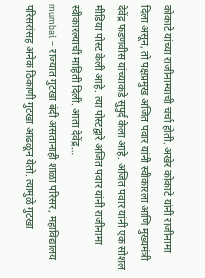कोकाटे यांच्या राजीनाम्याची चर्चा होती. अखेर कोकाटे यांनी राजीनामा दिला असून, तो पक्षप्रमुख अजित पवार यांनी स्वीकारला आणि मुख्यमंत्री देवेंद्र फडणवीस यांच्याकडे सुपुर्द केला आहे. अजित पवार यांनी एक सोशल मीडिया पोस्ट केली आहे. त्या पोस्टद्वारे अजित पवार यांनी राजीनामा स्वीकारल्याची माहिती दिली. आता देवेंद्र…
mumbai – राज्यात गुटखा बंदी असतानाही शाळा परिसर, महाविद्यालय परिसरांसह अनेक ठिकाणी गुटखा आढळून येतो. त्यामुळे गुटखा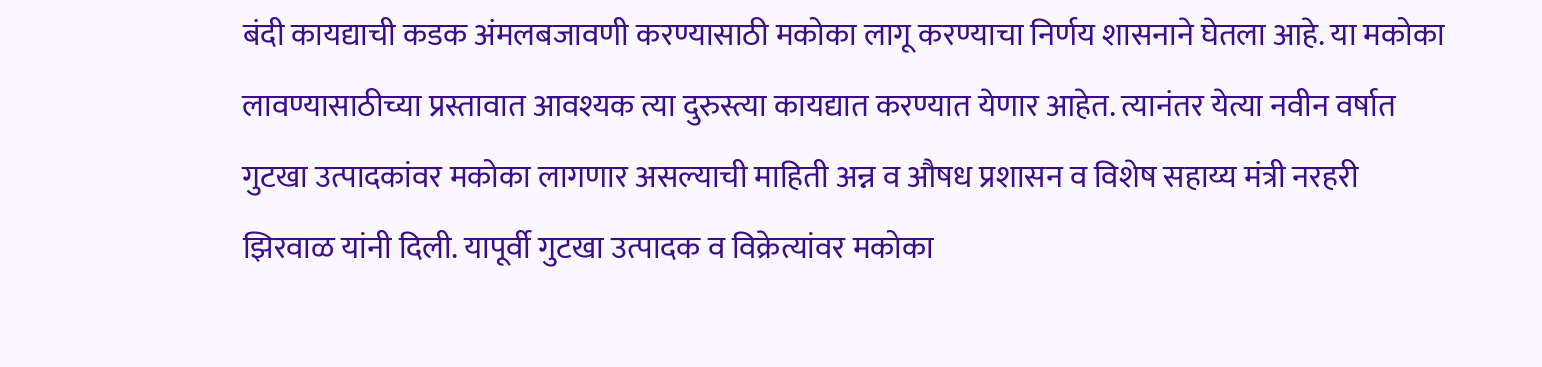बंदी कायद्याची कडक अंमलबजावणी करण्यासाठी मकोका लागू करण्याचा निर्णय शासनाने घेतला आहे. या मकोका लावण्यासाठीच्या प्रस्तावात आवश्यक त्या दुरुस्त्या कायद्यात करण्यात येणार आहेत. त्यानंतर येत्या नवीन वर्षात गुटखा उत्पादकांवर मकोका लागणार असल्याची माहिती अन्न व औषध प्रशासन व विशेष सहाय्य मंत्री नरहरी झिरवाळ यांनी दिली. यापूर्वी गुटखा उत्पादक व विक्रेत्यांवर मकोका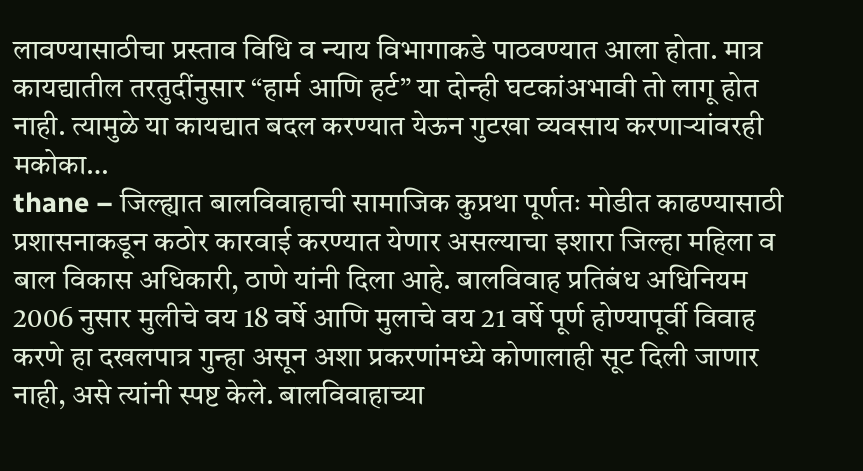लावण्यासाठीचा प्रस्ताव विधि व न्याय विभागाकडे पाठवण्यात आला होता. मात्र कायद्यातील तरतुदींनुसार “हार्म आणि हर्ट” या दोन्ही घटकांअभावी तो लागू होत नाही. त्यामुळे या कायद्यात बदल करण्यात येऊन गुटखा व्यवसाय करणाऱ्यांवरही मकोका…
thane – जिल्ह्यात बालविवाहाची सामाजिक कुप्रथा पूर्णतः मोडीत काढण्यासाठी प्रशासनाकडून कठोर कारवाई करण्यात येणार असल्याचा इशारा जिल्हा महिला व बाल विकास अधिकारी, ठाणे यांनी दिला आहे. बालविवाह प्रतिबंध अधिनियम 2006 नुसार मुलीचे वय 18 वर्षे आणि मुलाचे वय 21 वर्षे पूर्ण होण्यापूर्वी विवाह करणे हा दखलपात्र गुन्हा असून अशा प्रकरणांमध्ये कोणालाही सूट दिली जाणार नाही, असे त्यांनी स्पष्ट केले. बालविवाहाच्या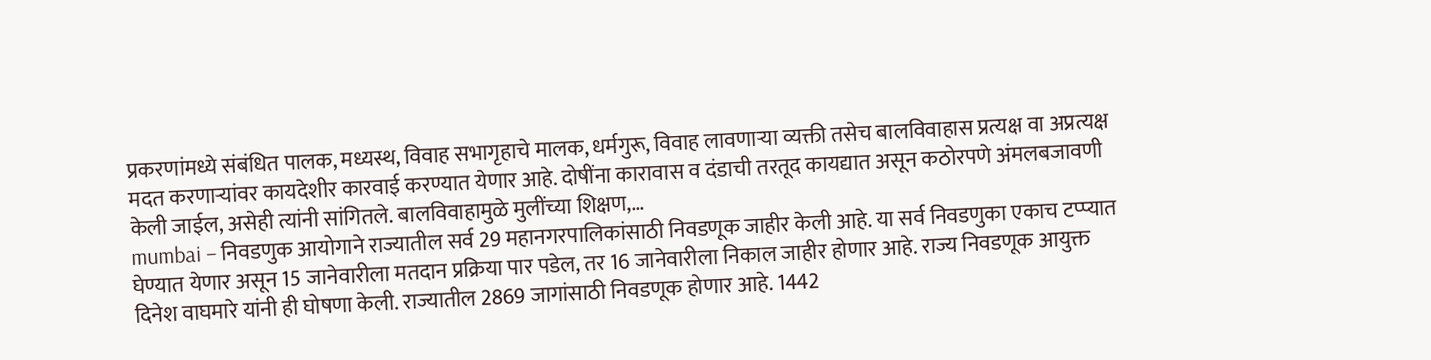प्रकरणांमध्ये संबंधित पालक, मध्यस्थ, विवाह सभागृहाचे मालक, धर्मगुरू, विवाह लावणाऱ्या व्यक्ती तसेच बालविवाहास प्रत्यक्ष वा अप्रत्यक्ष मदत करणाऱ्यांवर कायदेशीर कारवाई करण्यात येणार आहे. दोषींना कारावास व दंडाची तरतूद कायद्यात असून कठोरपणे अंमलबजावणी केली जाईल, असेही त्यांनी सांगितले. बालविवाहामुळे मुलींच्या शिक्षण,…
mumbai – निवडणुक आयोगाने राज्यातील सर्व 29 महानगरपालिकांसाठी निवडणूक जाहीर केली आहे. या सर्व निवडणुका एकाच टप्प्यात घेण्यात येणार असून 15 जानेवारीला मतदान प्रक्रिया पार पडेल, तर 16 जानेवारीला निकाल जाहीर होणार आहे. राज्य निवडणूक आयुक्त दिनेश वाघमारे यांनी ही घोषणा केली. राज्यातील 2869 जागांसाठी निवडणूक होणार आहे. 1442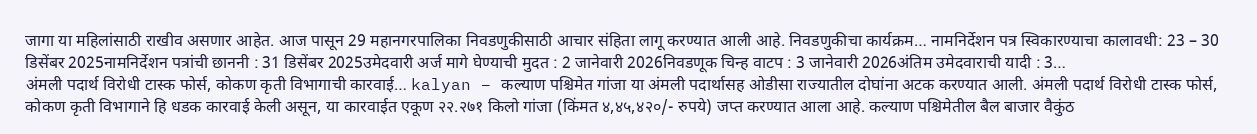जागा या महिलांसाठी राखीव असणार आहेत. आज पासून 29 महानगरपालिका निवडणुकीसाठी आचार संहिता लागू करण्यात आली आहे. निवडणुकीचा कार्यक्रम… नामनिर्देशन पत्र स्विकारण्याचा कालावधी: 23 – 30 डिसेंबर 2025नामनिर्देशन पत्रांची छाननी : 31 डिसेंबर 2025उमेदवारी अर्ज मागे घेण्याची मुदत : 2 जानेवारी 2026निवडणूक चिन्ह वाटप : 3 जानेवारी 2026अंतिम उमेदवाराची यादी : 3…
अंमली पदार्थ विरोधी टास्क फोर्स, कोकण कृती विभागाची कारवाई… kalyan – कल्याण पश्चिमेत गांजा या अंमली पदार्थासह ओडीसा राज्यातील दोघांना अटक करण्यात आली. अंमली पदार्थ विरोधी टास्क फोर्स, कोकण कृती विभागाने हि धडक कारवाई केली असून, या कारवाईत एकूण २२.२७१ किलो गांजा (किंमत ४,४५,४२०/- रुपये) जप्त करण्यात आला आहे. कल्याण पश्चिमेतील बैल बाजार वैकुंठ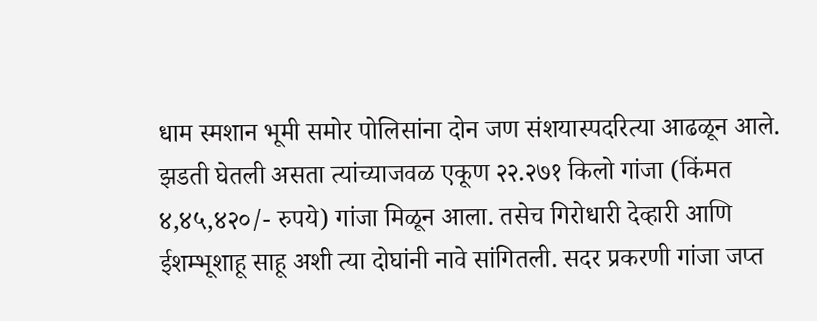धाम स्मशान भूमी समोर पोलिसांना दोन जण संशयास्पदरित्या आढळून आले. झडती घेतली असता त्यांच्याजवळ एकूण २२.२७१ किलो गांजा (किंमत ४,४५,४२०/- रुपये) गांजा मिळून आला. तसेच गिरोधारी देव्हारी आणि ईशम्भूशाहू साहू अशी त्या दोघांनी नावे सांगितली. सदर प्रकरणी गांजा जप्त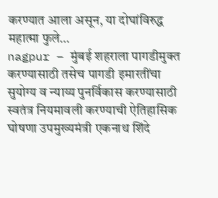करण्यात आला असून, या दोघांविरुद्ध महात्मा फुले…
nagpur – मुंबई शहराला पागडीमुक्त करण्यासाठी तसेच पागडी इमारतींचा सुयोग्य व न्याय्य पुनर्विकास करण्यासाठी स्वतंत्र नियमावली करण्याची ऐतिहासिक घोषणा उपमुख्यमंत्री एकनाथ शिंदे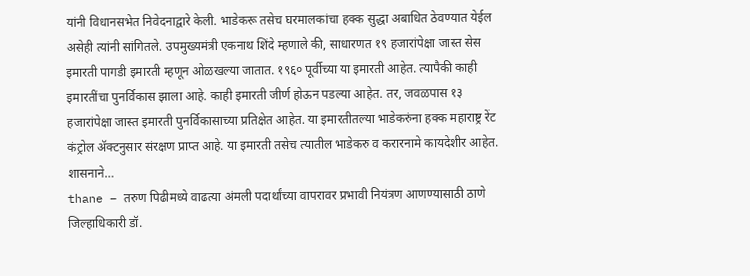यांनी विधानसभेत निवेदनाद्वारे केली. भाडेकरू तसेच घरमालकांचा हक्क सुद्धा अबाधित ठेवण्यात येईल असेही त्यांनी सांगितले. उपमुख्यमंत्री एकनाथ शिंदे म्हणाले की, साधारणत १९ हजारांपेक्षा जास्त सेस इमारती पागडी इमारती म्हणून ओळखल्या जातात. १९६० पूर्वीच्या या इमारती आहेत. त्यापैकी काही इमारतींचा पुनर्विकास झाला आहे. काही इमारती जीर्ण होऊन पडल्या आहेत. तर, जवळपास १३ हजारांपेक्षा जास्त इमारती पुनर्विकासाच्या प्रतिक्षेत आहेत. या इमारतीतल्या भाडेकरुंना हक्क महाराष्ट्र रेंट कंट्रोल ॲक्टनुसार संरक्षण प्राप्त आहे. या इमारती तसेच त्यातील भाडेकरु व करारनामे कायदेशीर आहेत. शासनाने…
thane – तरुण पिढीमध्ये वाढत्या अंमली पदार्थांच्या वापरावर प्रभावी नियंत्रण आणण्यासाठी ठाणे जिल्हाधिकारी डॉ.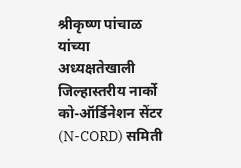श्रीकृष्ण पांचाळ यांच्या अध्यक्षतेखाली जिल्हास्तरीय नार्को को-ऑर्डिनेशन सेंटर (N-CORD) समिती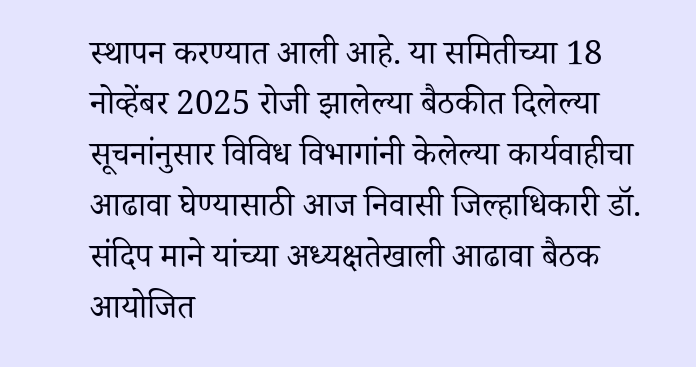स्थापन करण्यात आली आहे. या समितीच्या 18 नोव्हेंबर 2025 रोजी झालेल्या बैठकीत दिलेल्या सूचनांनुसार विविध विभागांनी केलेल्या कार्यवाहीचा आढावा घेण्यासाठी आज निवासी जिल्हाधिकारी डॉ. संदिप माने यांच्या अध्यक्षतेखाली आढावा बैठक आयोजित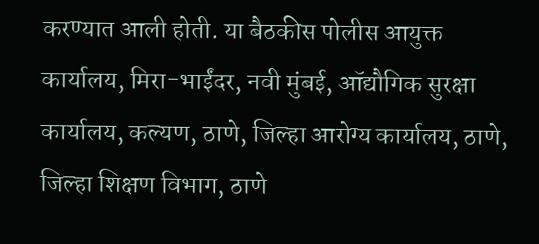करण्यात आली होती. या बैठकीस पोलीस आयुक्त कार्यालय, मिरा-भाईंदर, नवी मुंबई, ऑद्यौगिक सुरक्षा कार्यालय, कल्यण, ठाणे, जिल्हा आरोग्य कार्यालय, ठाणे, जिल्हा शिक्षण विभाग, ठाणे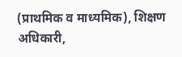(प्राथमिक व माध्यमिक), शिक्षण अधिकारी,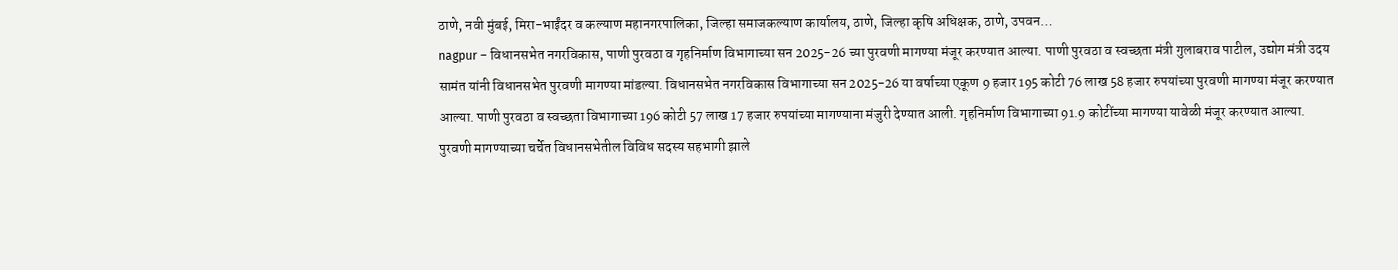ठाणे, नवी मुंबई, मिरा-भाईंदर व कल्याण महानगरपालिका, जिल्हा समाजकल्याण कार्यालय, ठाणे, जिल्हा कृषि अधिक्षक, ठाणे, उपवन…
nagpur – विधानसभेत नगरविकास, पाणी पुरवठा व गृहनिर्माण विभागाच्या सन 2025-26 च्या पुरवणी मागण्या मंजूर करण्यात आल्या. पाणी पुरवठा व स्वच्छता मंत्री गुलाबराव पाटील, उद्योग मंत्री उदय सामंत यांनी विधानसभेत पुरवणी मागण्या मांडल्या. विधानसभेत नगरविकास विभागाच्या सन 2025-26 या वर्षाच्या एकूण 9 हजार 195 कोटी 76 लाख 58 हजार रुपयांच्या पुरवणी मागण्या मंजूर करण्यात आल्या. पाणी पुरवठा व स्वच्छता विभागाच्या 196 कोटी 57 लाख 17 हजार रुपयांच्या मागण्याना मंजुरी देण्यात आली. गृहनिर्माण विभागाच्या 91.9 कोटींच्या मागण्या यावेळी मंजूर करण्यात आल्या. पुरवणी मागण्याच्या चर्चेत विधानसभेतील विविध सदस्य सहभागी झाले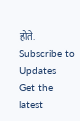होते.
Subscribe to Updates
Get the latest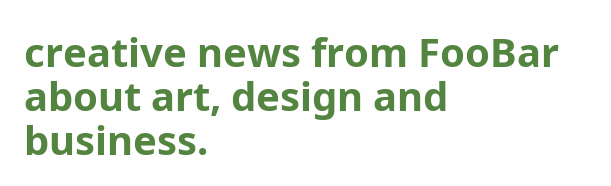creative news from FooBar about art, design and business.